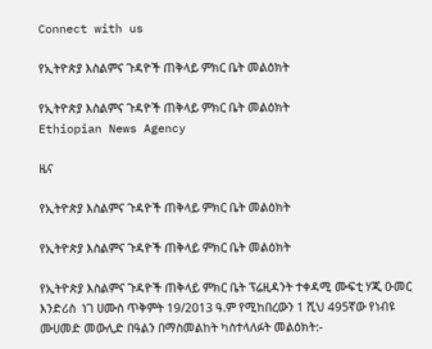Connect with us

የኢትዮጵያ እስልምና ጉዳዮች ጠቅላይ ምክር ቤት መልዕክት

የኢትዮጵያ እስልምና ጉዳዮች ጠቅላይ ምክር ቤት መልዕክት
Ethiopian News Agency

ዜና

የኢትዮጵያ እስልምና ጉዳዮች ጠቅላይ ምክር ቤት መልዕክት

የኢትዮጵያ እስልምና ጉዳዮች ጠቅላይ ምክር ቤት መልዕክት

የኢትዮጵያ እስልምና ጉዳዮች ጠቅላይ ምክር ቤት ፕሬዚዳንት ተቀዳሚ ሙፍቲ ሃጂ ዑመር እንድሪስ  ነገ ሀሙስ ጥቅምት 19/2013 ዓ.ም የሚከበረውን 1 ሺህ 495ኛው የነብዩ ሙሀመድ መውሊድ በዓልን በማስመልከት ካስተላለፉት መልዕክት:-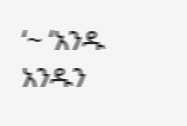‘~ ‘አንዱ አንዱን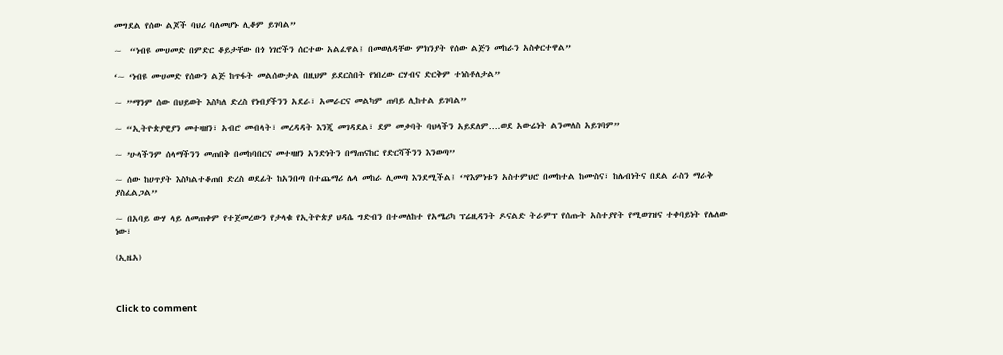መግደል የሰው ልጆች ባህሪ ባለመሆኑ ሊቆም ይገባል”

~  “ነብዩ ሙሀመድ በምድር ቆይታቸው በጎ ነገሮችን ሰርተው አልፈዋል፤ በመወለዳቸው ምክንያት የሰው ልጅን መከራን አስቀርተዋል”

‘~ ‘ነብዩ ሙሀመድ የሰውን ልጅ ከጥፋት መልሰውታል በዚህም ይደርስበት የነበረው ርሃብና ድርቅም ተነስቶለታል”

~ ”ማንም ሰው በህይወት እስካለ ድረስ የነብያችንን አደራ፣ አመራርና መልካም ጠባይ ሊከተል ይገባል”

~ “ኢትዮጵያዊያን መተዛዘን፣ አብሮ መብላት፣ መረዳዳት እንጂ መገዳደል፣ ደም መቃባት ባህላችን አይደለም….ወደ አውሬነት ልንመለስ አይገባም”

~ ’ሁላችንም ሰላማችንን መጠበቅ በመከባበርና መተዛዘን አንድነትን በማጠናከር የድርሻችንን እንወጣ’’

~ ሰው ከሀጥያት እስካልተቆጠበ ድረስ ወደፊት ከአንበጣ በተጨማሪ ሌላ መከራ ሊመጣ እንደሚችል፤ ‘’የእምነቱን አስተምህሮ በመከተል ከሙስና፣ ከሌብነትና በደል ራስን ማራቅ ያስፈልጋል’’

~ በአባይ ውሃ ላይ ለመጠቀም የተጀመረውን የታላቁ የኢትዮጵያ ህዳሴ ግድብን በተመለከተ የአሜሪካ ፕሬዚዳንት ዶናልድ ትራምፕ የሰጡት አስተያየት የሚወገዝና ተቀባይነት የሌለው ነው፣

(ኢዜአ)



Click to comment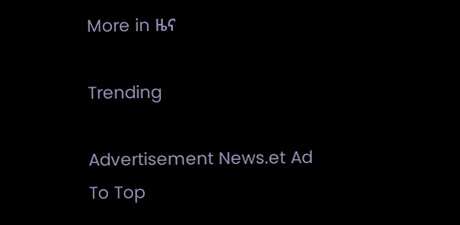More in ዜና

Trending

Advertisement News.et Ad
To Top